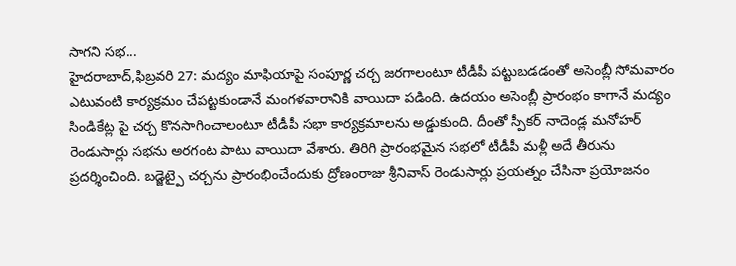సాగని సభ...
హైదరాబాద్,ఫిబ్రవరి 27: మద్యం మాఫియాపై సంపూర్ణ చర్చ జరగాలంటూ టీడీపీ పట్టుబడడంతో అసెంబ్లీ సోమవారం ఎటువంటి కార్యక్రమం చేపట్టకుండానే మంగళవారానికి వాయిదా పడింది. ఉదయం అసెంబ్లీ ప్రారంభం కాగానే మద్యం సిండికేట్ల పై చర్చ కొనసాగించాలంటూ టీడీపీ సభా కార్యక్రమాలను అడ్డుకుంది. దీంతో స్పీకర్ నాదెండ్ల మనోహర్ రెండుసార్లు సభను అరగంట పాటు వాయిదా వేశారు. తిరిగి ప్రారంభమైన సభలో టీడీపీ మళ్లీ అదే తీరును ప్రదర్శించింది. బడ్జెట్పై చర్చను ప్రారంభించేందుకు ద్రోణంరాజు శ్రీనివాస్ రెండుసార్లు ప్రయత్నం చేసినా ప్రయోజనం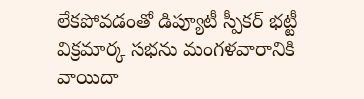లేకపోవడంతో డిప్యూటీ స్పీకర్ భట్టీ విక్రమార్క సభను మంగళవారానికి వాయిదా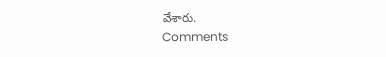వేశారు.
Comments